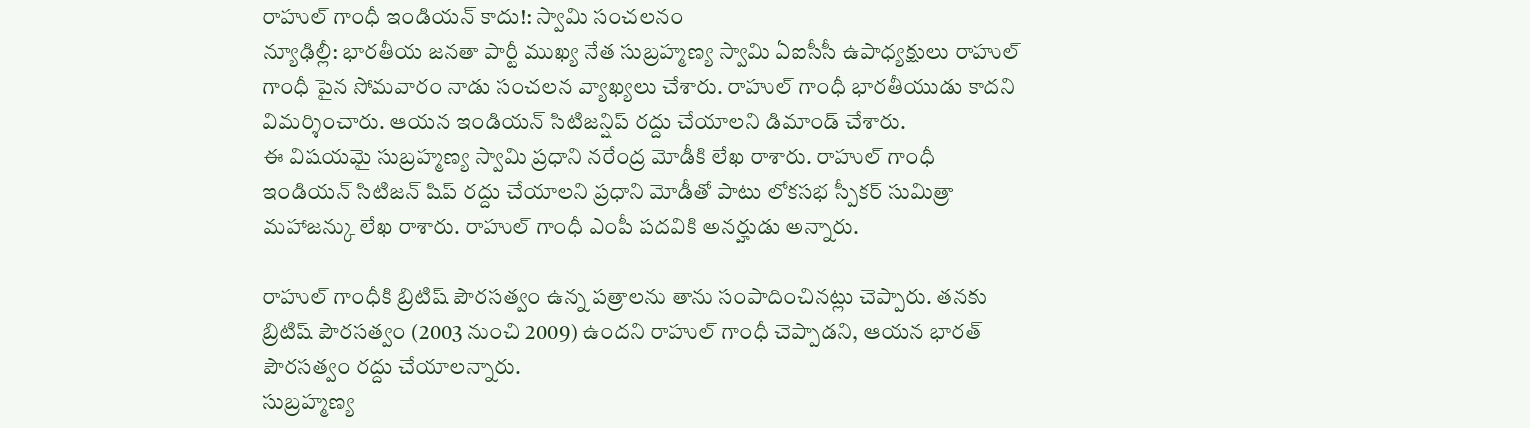రాహుల్ గాంధీ ఇండియన్ కాదు!: స్వామి సంచలనం
న్యూఢిల్లీ: భారతీయ జనతా పార్టీ ముఖ్య నేత సుబ్రహ్మణ్య స్వామి ఏఐసీసీ ఉపాధ్యక్షులు రాహుల్ గాంధీ పైన సోమవారం నాడు సంచలన వ్యాఖ్యలు చేశారు. రాహుల్ గాంధీ భారతీయుడు కాదని విమర్శించారు. ఆయన ఇండియన్ సిటిజన్షిప్ రద్దు చేయాలని డిమాండ్ చేశారు.
ఈ విషయమై సుబ్రహ్మణ్య స్వామి ప్రధాని నరేంద్ర మోడీకి లేఖ రాశారు. రాహుల్ గాంధీ ఇండియన్ సిటిజన్ షిప్ రద్దు చేయాలని ప్రధాని మోడీతో పాటు లోకసభ స్పీకర్ సుమిత్రా మహాజన్కు లేఖ రాశారు. రాహుల్ గాంధీ ఎంపీ పదవికి అనర్హుడు అన్నారు.

రాహుల్ గాంధీకి బ్రిటిష్ పౌరసత్వం ఉన్న పత్రాలను తాను సంపాదించినట్లు చెప్పారు. తనకు బ్రిటిష్ పౌరసత్వం (2003 నుంచి 2009) ఉందని రాహుల్ గాంధీ చెప్పాడని, ఆయన భారత్ పౌరసత్వం రద్దు చేయాలన్నారు.
సుబ్రహ్మణ్య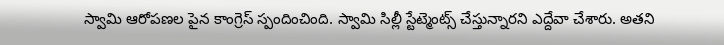స్వామి ఆరోపణల పైన కాంగ్రెస్ స్పందించింది. స్వామి సిల్లీ స్టేట్మెంట్స్ చేస్తున్నారని ఎద్దేవా చేశారు. అతని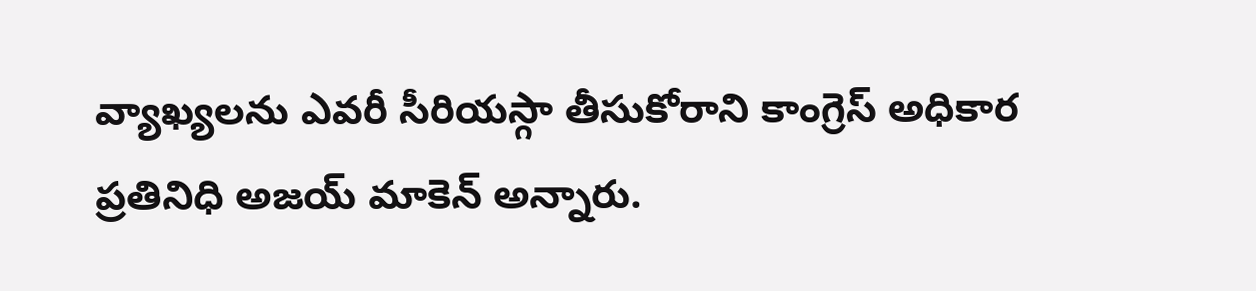వ్యాఖ్యలను ఎవరీ సీరియస్గా తీసుకోరాని కాంగ్రెస్ అధికార ప్రతినిధి అజయ్ మాకెన్ అన్నారు.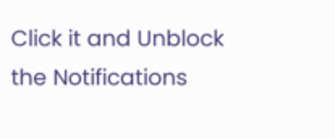Click it and Unblock the Notifications